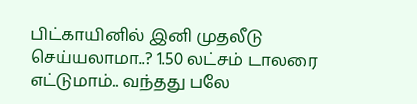பிட்காயினில் இனி முதலீடு செய்யலாமா..? 1.50 லட்சம் டாலரை எட்டுமாம்.. வந்தது பலே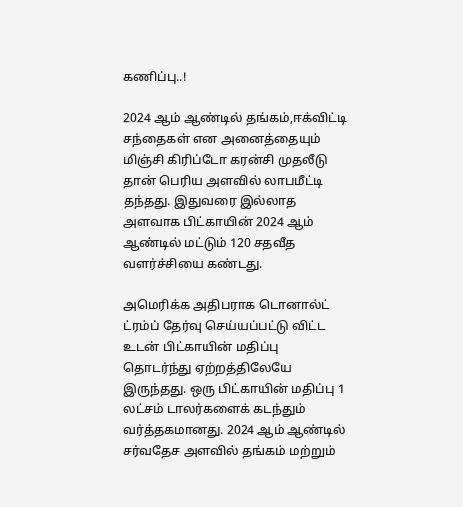கணிப்பு..!

2024 ஆம் ஆண்டில் தங்கம்,ஈக்விட்டி சந்தைகள் என அனைத்தையும் மிஞ்சி கிரிப்டோ கரன்சி முதலீடு தான் பெரிய அளவில் லாபமீட்டி தந்தது. இதுவரை இல்லாத அளவாக பிட்காயின் 2024 ஆம் ஆண்டில் மட்டும் 120 சதவீத வளர்ச்சியை கண்டது.

அமெரிக்க அதிபராக டொனால்ட் ட்ரம்ப் தேர்வு செய்யப்பட்டு விட்ட உடன் பிட்காயின் மதிப்பு தொடர்ந்து ஏற்றத்திலேயே இருந்தது. ஒரு பிட்காயின் மதிப்பு 1 லட்சம் டாலர்களைக் கடந்தும் வர்த்தகமானது. 2024 ஆம் ஆண்டில் சர்வதேச அளவில் தங்கம் மற்றும்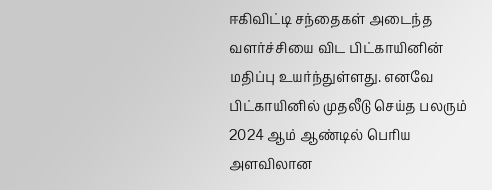ஈகிவிட்டி சந்தைகள் அடைந்த வளர்ச்சியை விட பிட்காயினின் மதிப்பு உயர்ந்துள்ளது. எனவே பிட்காயினில் முதலீடு செய்த பலரும் 2024 ஆம் ஆண்டில் பெரிய அளவிலான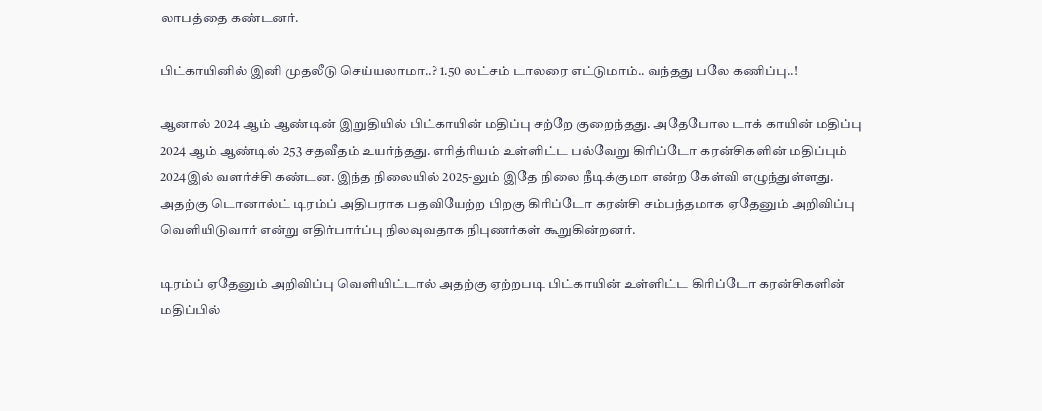லாபத்தை கண்டனர்.

பிட்காயினில் இனி முதலீடு செய்யலாமா..? 1.50 லட்சம் டாலரை எட்டுமாம்.. வந்தது பலே கணிப்பு..!

ஆனால் 2024 ஆம் ஆண்டின் இறுதியில் பிட்காயின் மதிப்பு சற்றே குறைந்தது. அதேபோல டாக் காயின் மதிப்பு 2024 ஆம் ஆண்டில் 253 சதவீதம் உயர்ந்தது. எரித்ரியம் உள்ளிட்ட பல்வேறு கிரிப்டோ கரன்சிகளின் மதிப்பும் 2024இல் வளர்ச்சி கண்டன. இந்த நிலையில் 2025-லும் இதே நிலை நீடிக்குமா என்ற கேள்வி எழுந்துள்ளது. அதற்கு டொனால்ட் டிரம்ப் அதிபராக பதவியேற்ற பிறகு கிரிப்டோ கரன்சி சம்பந்தமாக ஏதேனும் அறிவிப்பு வெளியிடுவார் என்று எதிர்பார்ப்பு நிலவுவதாக நிபுணர்கள் கூறுகின்றனர்.

டிரம்ப் ஏதேனும் அறிவிப்பு வெளியிட்டால் அதற்கு ஏற்றபடி பிட்காயின் உள்ளிட்ட கிரிப்டோ கரன்சிகளின் மதிப்பில்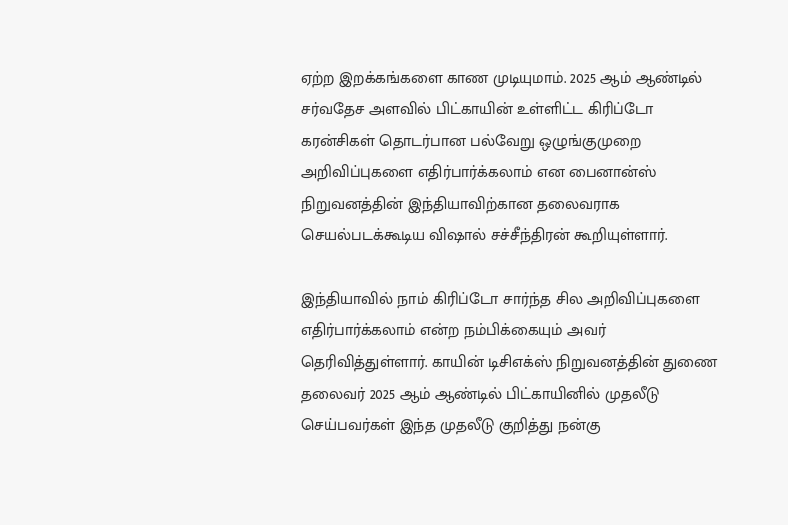ஏற்ற இறக்கங்களை காண முடியுமாம். 2025 ஆம் ஆண்டில் சர்வதேச அளவில் பிட்காயின் உள்ளிட்ட கிரிப்டோ கரன்சிகள் தொடர்பான பல்வேறு ஒழுங்குமுறை அறிவிப்புகளை எதிர்பார்க்கலாம் என பைனான்ஸ் நிறுவனத்தின் இந்தியாவிற்கான தலைவராக செயல்படக்கூடிய விஷால் சச்சீந்திரன் கூறியுள்ளார்.

இந்தியாவில் நாம் கிரிப்டோ சார்ந்த சில அறிவிப்புகளை எதிர்பார்க்கலாம் என்ற நம்பிக்கையும் அவர் தெரிவித்துள்ளார். காயின் டிசிஎக்ஸ் நிறுவனத்தின் துணை தலைவர் 2025 ஆம் ஆண்டில் பிட்காயினில் முதலீடு செய்பவர்கள் இந்த முதலீடு குறித்து நன்கு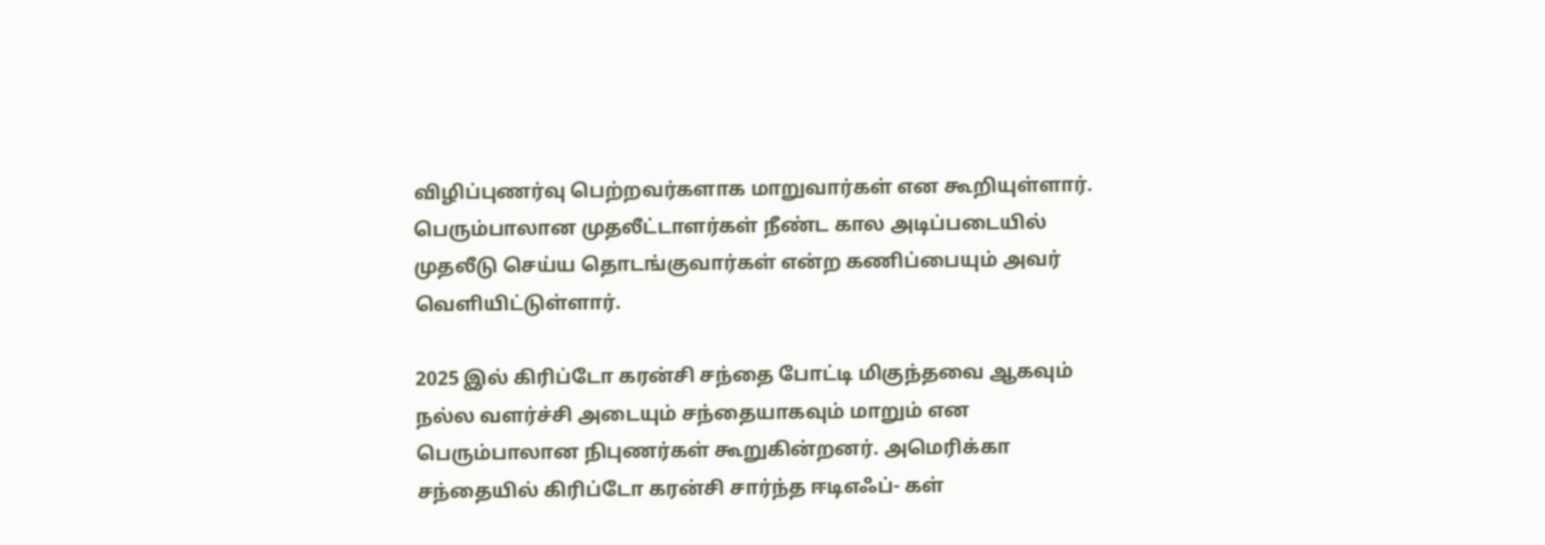விழிப்புணர்வு பெற்றவர்களாக மாறுவார்கள் என கூறியுள்ளார். பெரும்பாலான முதலீட்டாளர்கள் நீண்ட கால அடிப்படையில் முதலீடு செய்ய தொடங்குவார்கள் என்ற கணிப்பையும் அவர் வெளியிட்டுள்ளார்.

2025 இல் கிரிப்டோ கரன்சி சந்தை போட்டி மிகுந்தவை ஆகவும் நல்ல வளர்ச்சி அடையும் சந்தையாகவும் மாறும் என பெரும்பாலான நிபுணர்கள் கூறுகின்றனர். அமெரிக்கா சந்தையில் கிரிப்டோ கரன்சி சார்ந்த ஈடிஎஃப்- கள்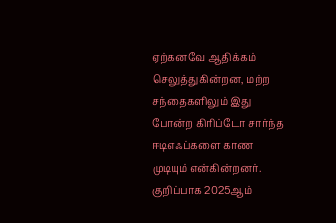ஏற்கனவே ஆதிக்கம் செலுத்துகின்றன, மற்ற சந்தைகளிலும் இது போன்ற கிரிப்டோ சார்ந்த ஈடிஎஃப்களை காண முடியும் என்கின்றனர். குறிப்பாக 2025ஆம்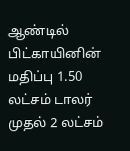ஆண்டில் பிட்காயினின் மதிப்பு 1.50 லட்சம் டாலர் முதல் 2 லட்சம்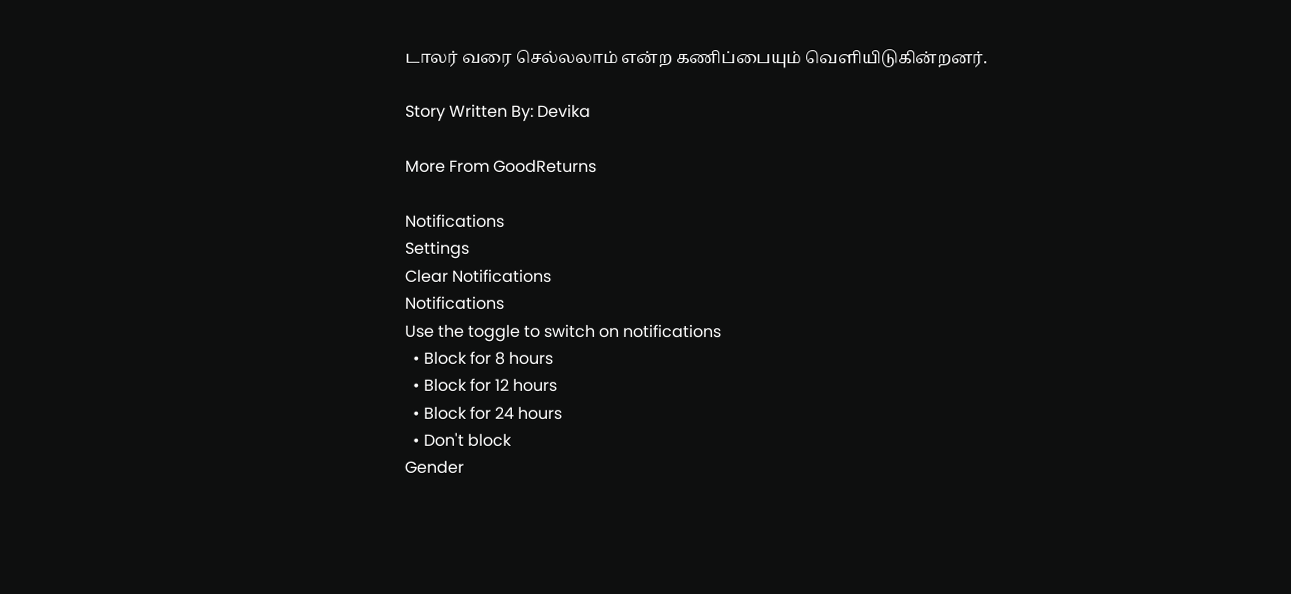டாலர் வரை செல்லலாம் என்ற கணிப்பையும் வெளியிடுகின்றனர்.

Story Written By: Devika

More From GoodReturns

Notifications
Settings
Clear Notifications
Notifications
Use the toggle to switch on notifications
  • Block for 8 hours
  • Block for 12 hours
  • Block for 24 hours
  • Don't block
Gender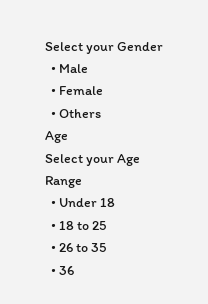Select your Gender
  • Male
  • Female
  • Others
Age
Select your Age Range
  • Under 18
  • 18 to 25
  • 26 to 35
  • 36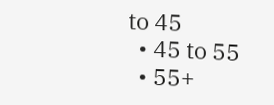to 45
  • 45 to 55
  • 55+